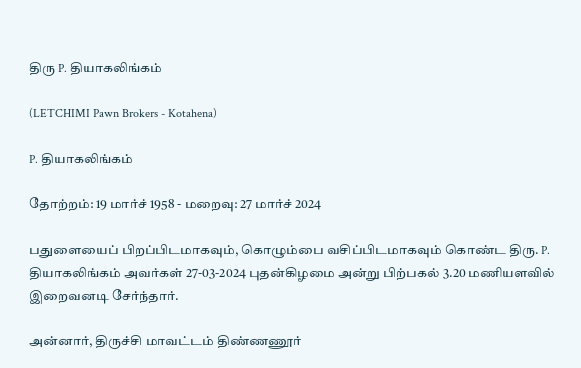திரு P. தியாகலிங்கம்

(LETCHIMI Pawn Brokers - Kotahena)

P. தியாகலிங்கம்

தோற்றம்: 19 மார்ச் 1958 - மறைவு: 27 மார்ச் 2024

பதுளையைப் பிறப்பிடமாகவும், கொழும்பை வசிப்பிடமாகவும் கொண்ட திரு. P. தியாகலிங்கம் அவர்கள் 27-03-2024 புதன்கிழமை அன்று பிற்பகல் 3.20 மணியளவில் இறைவனடி சேர்ந்தார்.

அன்னார், திருச்சி மாவட்டம் திண்ணணூர்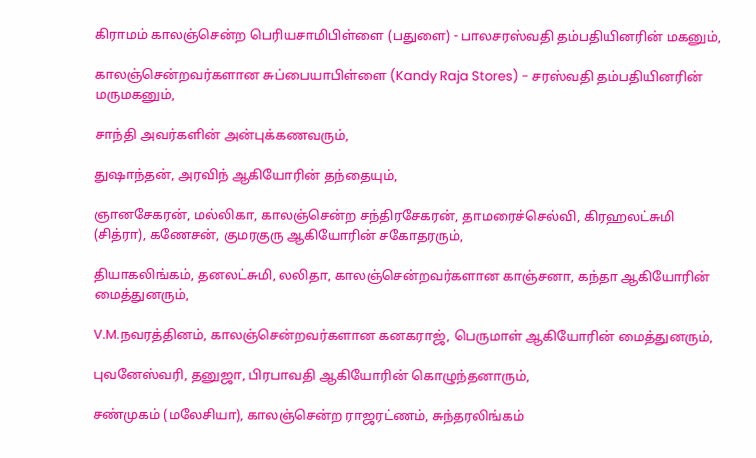கிராமம் காலஞ்சென்ற பெரியசாமிபிள்ளை (பதுளை) - பாலசரஸ்வதி தம்பதியினரின் மகனும்,

காலஞ்சென்றவர்களான சுப்பையாபிள்ளை (Kandy Raja Stores) - சரஸ்வதி தம்பதியினரின் மருமகனும்,

சாந்தி அவர்களின் அன்புக்கணவரும்,

துஷாந்தன், அரவிந் ஆகியோரின் தந்தையும்,

ஞானசேகரன், மல்லிகா, காலஞ்சென்ற சந்திரசேகரன், தாமரைச்செல்வி, கிரஹலட்சுமி (சித்ரா), கணேசன், குமரகுரு ஆகியோரின் சகோதரரும்,

தியாகலிங்கம், தனலட்சுமி, லலிதா, காலஞ்சென்றவர்களான காஞ்சனா, கந்தா ஆகியோரின் மைத்துனரும்,

V.M.நவரத்தினம், காலஞ்சென்றவர்களான கனகராஜ், பெருமாள் ஆகியோரின் மைத்துனரும்,

புவனேஸ்வரி, தனுஜா, பிரபாவதி ஆகியோரின் கொழுந்தனாரும்,

சண்முகம் (மலேசியா), காலஞ்சென்ற ராஜரட்ணம், சுந்தரலிங்கம்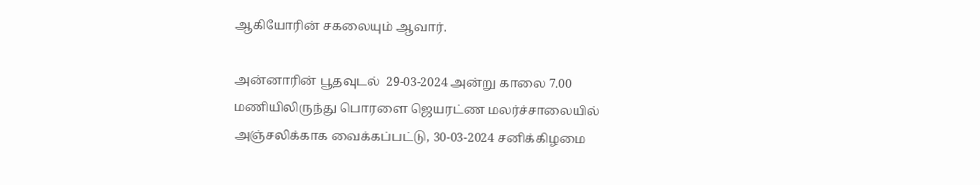ஆகியோரின் சகலையும் ஆவார்.

அன்னாரின் பூதவுடல்  29-03-2024 அன்று காலை 7.00 மணியிலிருந்து பொரளை ஜெயரட்ண மலர்ச்சாலையில் அஞ்சலிக்காக வைக்கப்பட்டு, 30-03-2024 சனிக்கிழமை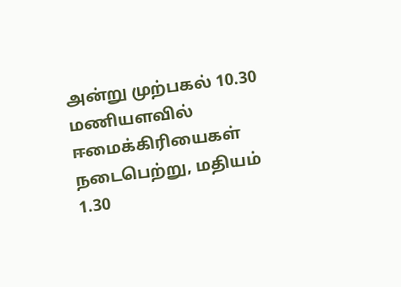அன்று முற்பகல் 10.30 மணியளவில் ஈமைக்கிரியைகள் நடைபெற்று, மதியம் 1.30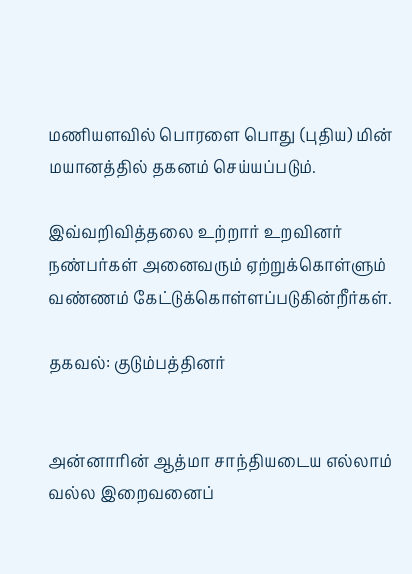மணியளவில் பொரளை பொது (புதிய) மின் மயானத்தில் தகனம் செய்யப்படும்.

இவ்வறிவித்தலை உற்றார் உறவினர் நண்பர்கள் அனைவரும் ஏற்றுக்கொள்ளும் வண்ணம் கேட்டுக்கொள்ளப்படுகின்றீர்கள்.

தகவல்: குடும்பத்தினர்


அன்னாரின் ஆத்மா சாந்தியடைய எல்லாம் வல்ல இறைவனைப்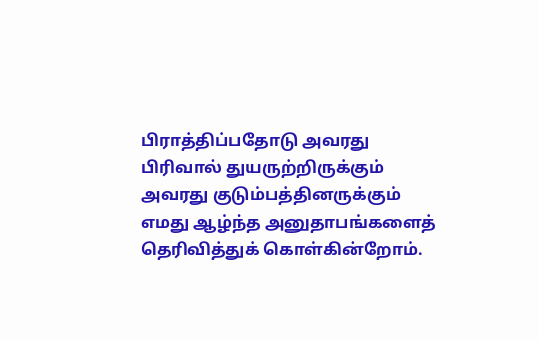பிராத்திப்பதோடு அவரது பிரிவால் துயருற்றிருக்கும் அவரது குடும்பத்தினருக்கும் எமது ஆழ்ந்த அனுதாபங்களைத் தெரிவித்துக் கொள்கின்றோம்.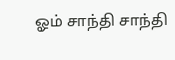ஓம் சாந்தி சாந்தி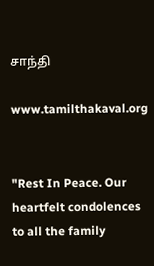சாந்தி

www.tamilthakaval.org


"Rest In Peace. Our heartfelt condolences to all the family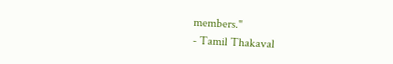members."
- Tamil Thakaval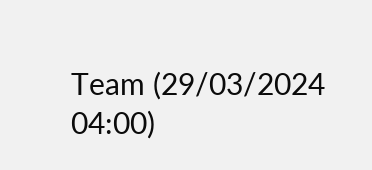Team (29/03/2024 04:00)